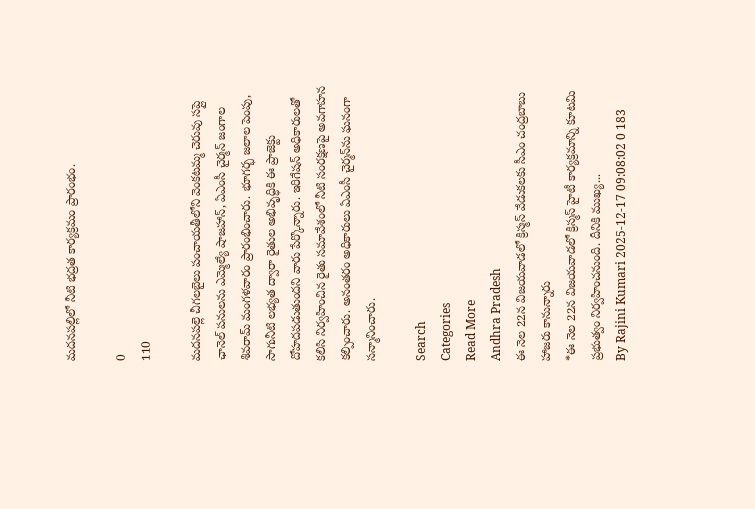మదనపల్లిలో నీటి భద్రత కార్యక్రమం ప్రారంభం.

0
110

మదనపల్లె చీగలబైలు పంచాయతీలోని వెంకటమ్మ చెరువు సప్లై ఛానెల్ పనులను ఎమ్మెల్యే షాజహాన్, ఏఎంసీ చైర్మన్ జంగాల శివరామ్ మంగళవారం ప్రారంభించారు. భూగర్భ జలాల పెంపు, సాగునీటి లభ్యత ద్వారా రైతుల అభివృద్ధికి ఈ ప్రాజెక్టు దోహదపడుతుందని వారు పేర్కొన్నారు. ఇరిగేషన్ అధికారులతో కలిసి నిర్వహించిన రైతు సమావేశంలో నీటి సంరక్షణపై అవగాహన కల్పించారు. అనంతరం అధికారులు ఏఎంసీ చైర్మన్‌ను ఘనంగా సన్మానించారు.

Search
Categories
Read More
Andhra Pradesh
ఈ నెల 22న విజయవాడలో క్రిస్మస్ వేడుకలకు సీఎం చంద్రబాబు హాజరు కానున్నారు
*ఈ నెల 22న విజయవాడలో క్రిస్మస్ హైటీ కార్యక్రమాన్ని కూటమి ప్రభుత్వం నిర్వహించనుంది. దీనికి ముఖ్య...
By Rajini Kumari 2025-12-17 09:08:02 0 183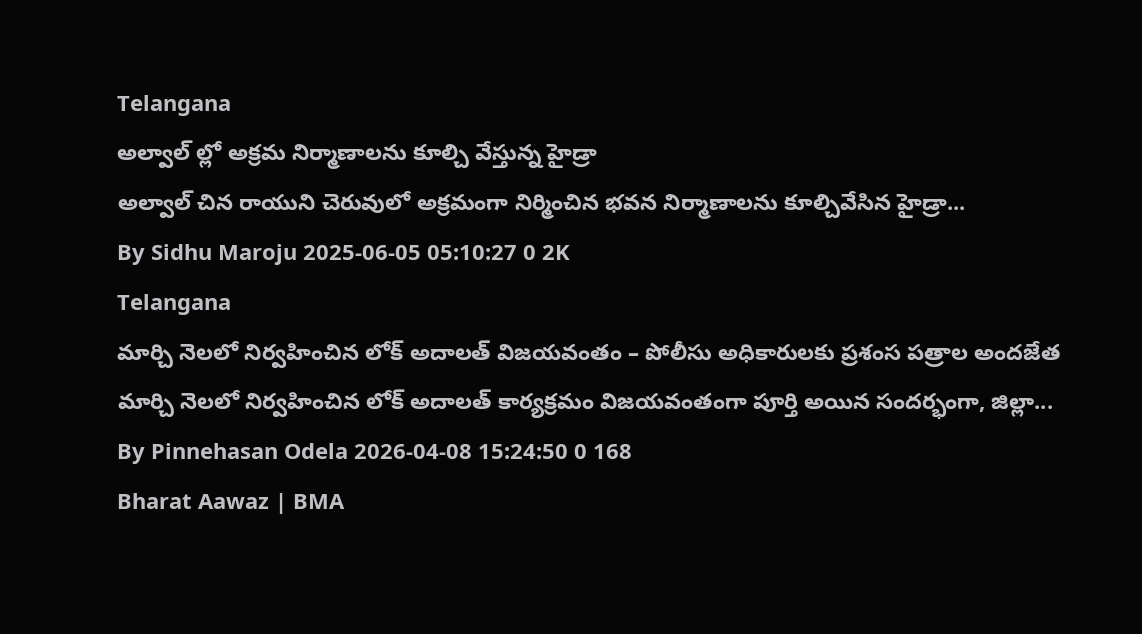Telangana
అల్వాల్ ల్లో అక్రమ నిర్మాణాలను కూల్చి వేస్తున్న హైడ్రా
అల్వాల్ చిన రాయుని చెరువులో అక్రమంగా నిర్మించిన భవన నిర్మాణాలను కూల్చివేసిన హైడ్రా...
By Sidhu Maroju 2025-06-05 05:10:27 0 2K
Telangana
మార్చి నెలలో నిర్వహించిన లోక్ అదాలత్ విజయవంతం – పోలీసు అధికారులకు ప్రశంస పత్రాల అందజేత
మార్చి నెలలో నిర్వహించిన లోక్ అదాలత్ కార్యక్రమం విజయవంతంగా పూర్తి అయిన సందర్భంగా, జిల్లా...
By Pinnehasan Odela 2026-04-08 15:24:50 0 168
Bharat Aawaz | BMA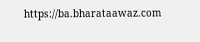https://ba.bharataawaz.com